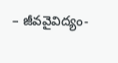– జీవవైవిద్యం-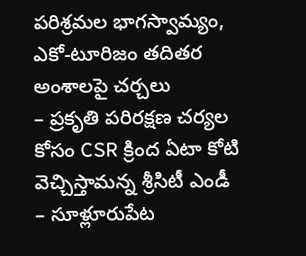పరిశ్రమల భాగస్వామ్యం, ఎకో-టూరిజం తదితర అంశాలపై చర్చలు
– ప్రకృతి పరిరక్షణ చర్యల కోసం CSR క్రింద ఏటా కోటి వెచ్చిస్తామన్న శ్రీసిటీ ఎండీ
– సూళ్లూరుపేట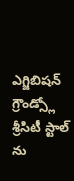ఎగ్జిబిషన్ గ్రౌండ్స్లో శ్రీసిటీ స్టాల్ ను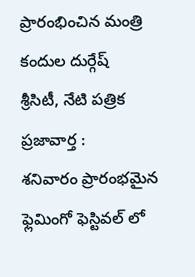ప్రారంభించిన మంత్రి కందుల దుర్గేష్
శ్రీసిటీ, నేటి పత్రిక ప్రజావార్త :
శనివారం ప్రారంభమైన ఫ్లెమింగో ఫెస్టివల్ లో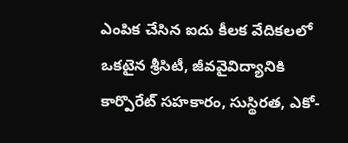ఎంపిక చేసిన ఐదు కీలక వేదికలలో ఒకటైన శ్రీసిటీ, జీవవైవిద్యానికి కార్పొరేట్ సహకారం, సుస్థిరత, ఎకో-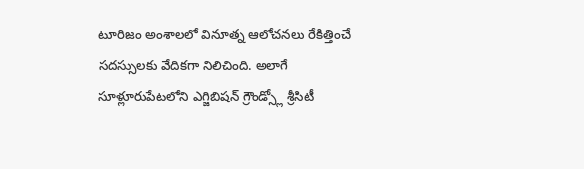టూరిజం అంశాలలో వినూత్న ఆలోచనలు రేకిత్తించే సదస్సులకు వేదికగా నిలిచింది. అలాగే సూళ్లూరుపేటలోని ఎగ్జిబిషన్ గ్రౌండ్స్లో శ్రీసిటీ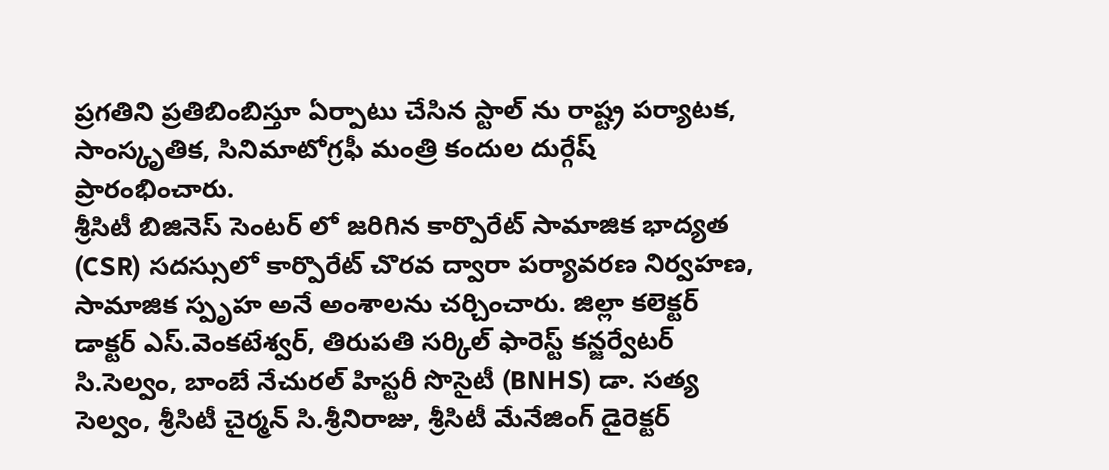ప్రగతిని ప్రతిబింబిస్తూ ఏర్పాటు చేసిన స్టాల్ ను రాష్ట్ర పర్యాటక, సాంస్కృతిక, సినిమాటోగ్రఫీ మంత్రి కందుల దుర్గేష్ ప్రారంభించారు.
శ్రీసిటీ బిజినెస్ సెంటర్ లో జరిగిన కార్పొరేట్ సామాజిక భాద్యత (CSR) సదస్సులో కార్పొరేట్ చొరవ ద్వారా పర్యావరణ నిర్వహణ, సామాజిక స్పృహ అనే అంశాలను చర్చించారు. జిల్లా కలెక్టర్ డాక్టర్ ఎస్.వెంకటేశ్వర్, తిరుపతి సర్కిల్ ఫారెస్ట్ కన్జర్వేటర్ సి.సెల్వం, బాంబే నేచురల్ హిస్టరీ సొసైటీ (BNHS) డా. సత్య సెల్వం, శ్రీసిటీ చైర్మన్ సి.శ్రీనిరాజు, శ్రీసిటీ మేనేజింగ్ డైరెక్టర్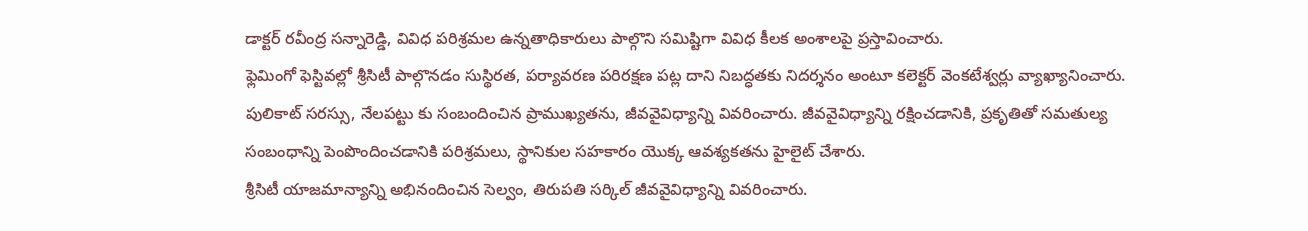డాక్టర్ రవీంద్ర సన్నారెడ్డి, వివిధ పరిశ్రమల ఉన్నతాధికారులు పాల్గొని సమిష్టిగా వివిధ కీలక అంశాలపై ప్రస్తావించారు.
ఫ్లెమింగో ఫెస్టివల్లో శ్రీసిటీ పాల్గొనడం సుస్థిరత, పర్యావరణ పరిరక్షణ పట్ల దాని నిబద్ధతకు నిదర్శనం అంటూ కలెక్టర్ వెంకటేశ్వర్లు వ్యాఖ్యానించారు. పులికాట్ సరస్సు, నేలపట్టు కు సంబందించిన ప్రాముఖ్యతను, జీవవైవిధ్యాన్ని వివరించారు. జీవవైవిధ్యాన్ని రక్షించడానికి, ప్రకృతితో సమతుల్య సంబంధాన్ని పెంపొందించడానికి పరిశ్రమలు, స్థానికుల సహకారం యొక్క ఆవశ్యకతను హైలైట్ చేశారు.
శ్రీసిటీ యాజమాన్యాన్ని అభినందించిన సెల్వం, తిరుపతి సర్కిల్ జీవవైవిధ్యాన్ని వివరించారు.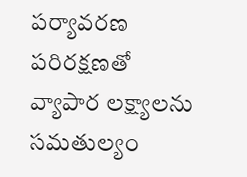పర్యావరణ పరిరక్షణతో వ్యాపార లక్ష్యాలను సమతుల్యం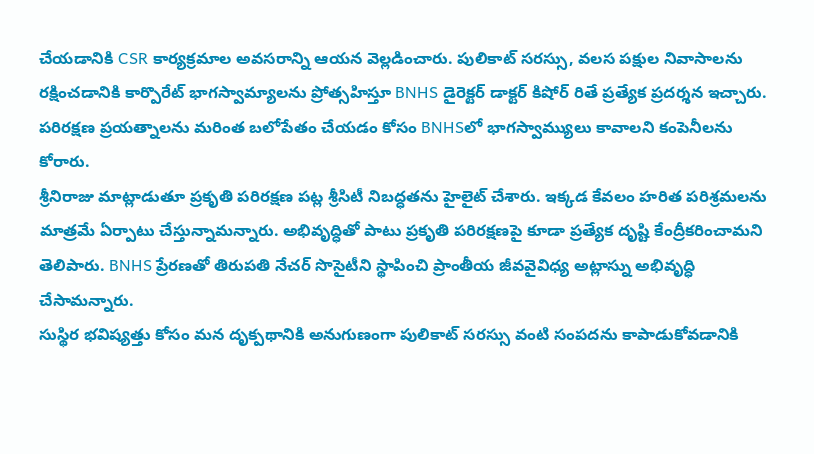చేయడానికి CSR కార్యక్రమాల అవసరాన్ని ఆయన వెల్లడించారు. పులికాట్ సరస్సు, వలస పక్షుల నివాసాలను రక్షించడానికి కార్పొరేట్ భాగస్వామ్యాలను ప్రోత్సహిస్తూ BNHS డైరెక్టర్ డాక్టర్ కిషోర్ రితే ప్రత్యేక ప్రదర్శన ఇచ్చారు. పరిరక్షణ ప్రయత్నాలను మరింత బలోపేతం చేయడం కోసం BNHSలో భాగస్వామ్యులు కావాలని కంపెనీలను కోరారు.
శ్రీనిరాజు మాట్లాడుతూ ప్రకృతి పరిరక్షణ పట్ల శ్రీసిటీ నిబద్ధతను హైలైట్ చేశారు. ఇక్కడ కేవలం హరిత పరిశ్రమలను మాత్రమే ఏర్పాటు చేస్తున్నామన్నారు. అభివృద్ధితో పాటు ప్రకృతి పరిరక్షణపై కూడా ప్రత్యేక దృష్టి కేంద్రీకరించామని తెలిపారు. BNHS ప్రేరణతో తిరుపతి నేచర్ సొసైటీని స్థాపించి ప్రాంతీయ జీవవైవిధ్య అట్లాస్ను అభివృద్ధి చేసామన్నారు.
సుస్థిర భవిష్యత్తు కోసం మన దృక్పథానికి అనుగుణంగా పులికాట్ సరస్సు వంటి సంపదను కాపాడుకోవడానికి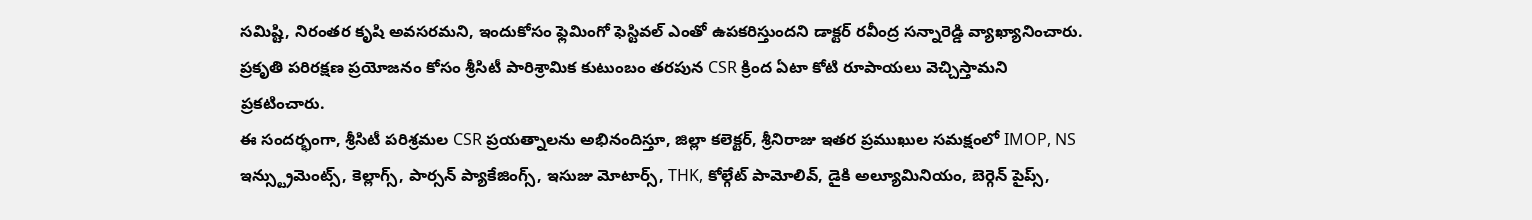సమిష్టి, నిరంతర కృషి అవసరమని, ఇందుకోసం ఫ్లెమింగో ఫెస్టివల్ ఎంతో ఉపకరిస్తుందని డాక్టర్ రవీంద్ర సన్నారెడ్డి వ్యాఖ్యానించారు. ప్రకృతి పరిరక్షణ ప్రయోజనం కోసం శ్రీసిటీ పారిశ్రామిక కుటుంబం తరపున CSR క్రింద ఏటా కోటి రూపాయలు వెచ్చిస్తామని ప్రకటించారు.
ఈ సందర్భంగా, శ్రీసిటీ పరిశ్రమల CSR ప్రయత్నాలను అభినందిస్తూ, జిల్లా కలెక్టర్, శ్రీనిరాజు ఇతర ప్రముఖుల సమక్షంలో IMOP, NS ఇన్స్ట్రుమెంట్స్, కెల్లాగ్స్, పార్సన్ ప్యాకేజింగ్స్, ఇసుజు మోటార్స్, THK, కోల్గేట్ పామోలివ్, డైకి అల్యూమినియం, బెర్గెన్ పైప్స్,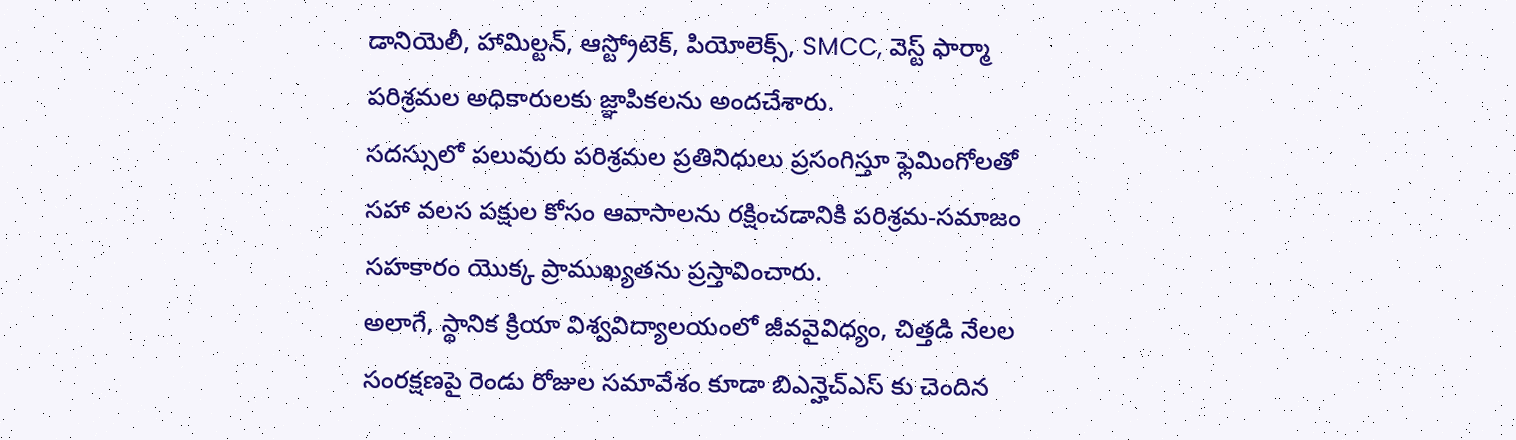డానియెలీ, హామిల్టన్, ఆస్ట్రోటెక్, పియోలెక్స్, SMCC, వెస్ట్ ఫార్మా పరిశ్రమల అధికారులకు జ్ఞాపికలను అందచేశారు.
సదస్సులో పలువురు పరిశ్రమల ప్రతినిధులు ప్రసంగిస్తూ ఫ్లెమింగోలతో సహా వలస పక్షుల కోసం ఆవాసాలను రక్షించడానికి పరిశ్రమ-సమాజం సహకారం యొక్క ప్రాముఖ్యతను ప్రస్తావించారు.
అలాగే, స్థానిక క్రియా విశ్వవిద్యాలయంలో జీవవైవిధ్యం, చిత్తడి నేలల సంరక్షణపై రెండు రోజుల సమావేశం కూడా బిఎన్హెచ్ఎస్ కు చెందిన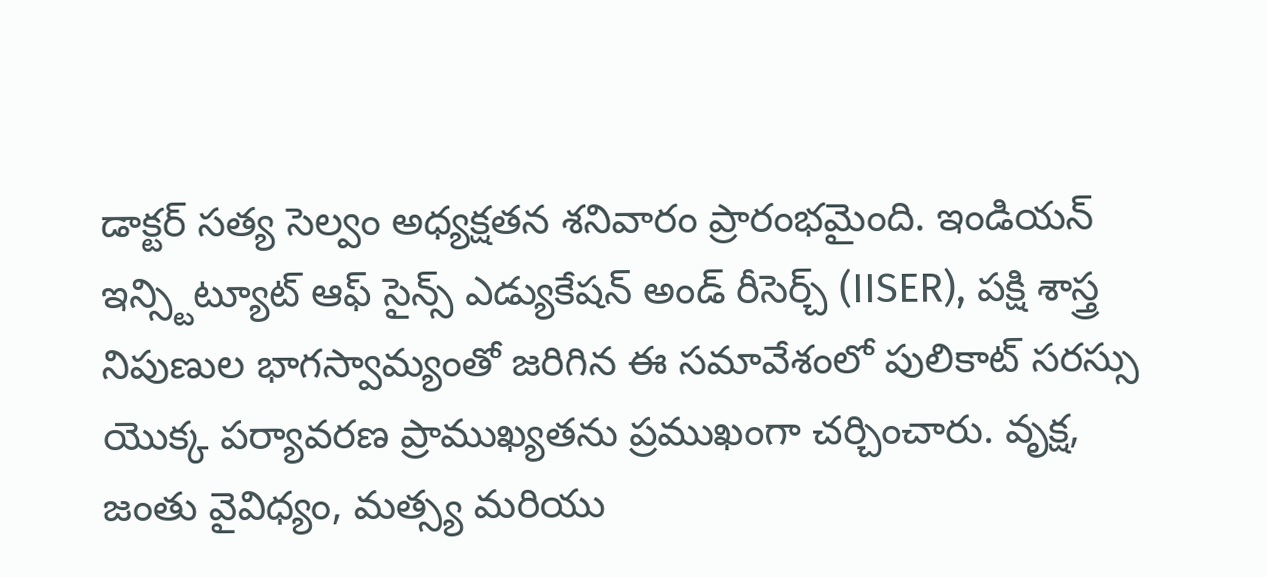డాక్టర్ సత్య సెల్వం అధ్యక్షతన శనివారం ప్రారంభమైంది. ఇండియన్ ఇన్స్టిట్యూట్ ఆఫ్ సైన్స్ ఎడ్యుకేషన్ అండ్ రీసెర్చ్ (IISER), పక్షి శాస్త్ర నిపుణుల భాగస్వామ్యంతో జరిగిన ఈ సమావేశంలో పులికాట్ సరస్సు యొక్క పర్యావరణ ప్రాముఖ్యతను ప్రముఖంగా చర్చించారు. వృక్ష, జంతు వైవిధ్యం, మత్స్య మరియు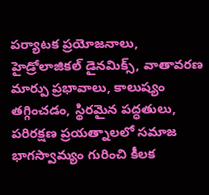పర్యాటక ప్రయోజనాలు, హైడ్రోలాజికల్ డైనమిక్స్, వాతావరణ మార్పు ప్రభావాలు, కాలుష్యం తగ్గించడం, స్థిరమైన పద్ధతులు, పరిరక్షణ ప్రయత్నాలలో సమాజ భాగస్వామ్యం గురించి కీలక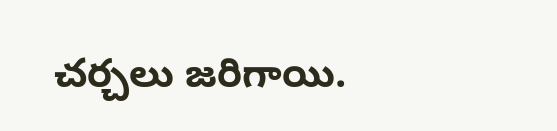చర్చలు జరిగాయి.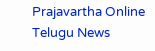Prajavartha Online Telugu News